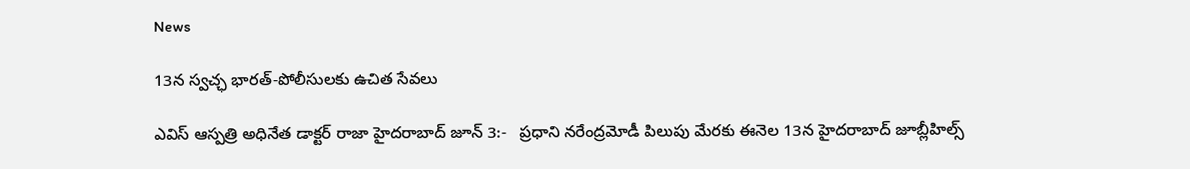News

13న స్వ‌చ్ఛ భార‌త్‌-పోలీసుల‌కు ఉచిత సేవ‌లు

ఎవిస్ ఆస్ప‌త్రి అధినేత డాక్ట‌ర్ రాజా హైద‌రాబాద్ జూన్ 3:-   ప్ర‌ధాని న‌రేంద్ర‌మోడీ పిలుపు మేర‌కు ఈనెల 13న హైద‌రాబాద్‌ జూబ్లీహిల్స్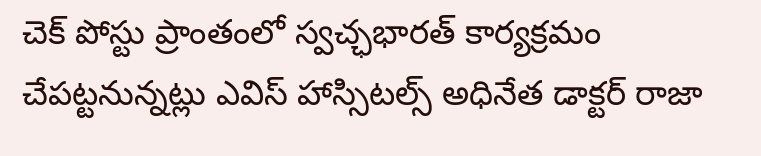చెక్ పోస్టు ప్రాంతంలో స్వ‌చ్ఛభార‌త్ కార్య‌క్ర‌మం చేప‌ట్ట‌నున్న‌ట్లు ఎవిస్ హాస్సిట‌ల్స్ అధినేత డాక్ట‌ర్ రాజా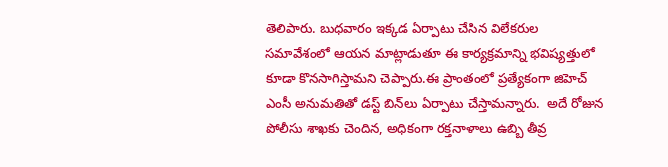తెలిపారు. బుధ‌వారం ఇక్క‌డ ఏర్పాటు చేసిన విలేక‌రుల స‌మావేశంలో ఆయ‌న మాట్లాడుతూ ఈ కార్య‌క్ర‌మాన్ని భ‌విష్య‌త్తులో కూడా కొన‌సాగిస్తామ‌ని చెప్పారు.ఈ ప్రాంతంలో ప్ర‌త్యేకంగా జిహెచ్ ఎంసీ అనుమతితో డ‌స్ట్ బిన్‌లు ఏర్పాటు చేస్తామ‌న్నారు.  అదే రోజున పోలీసు శాఖ‌కు చెందిన, అధికంగా ర‌క్తనాళాలు ఉబ్బి తీవ్ర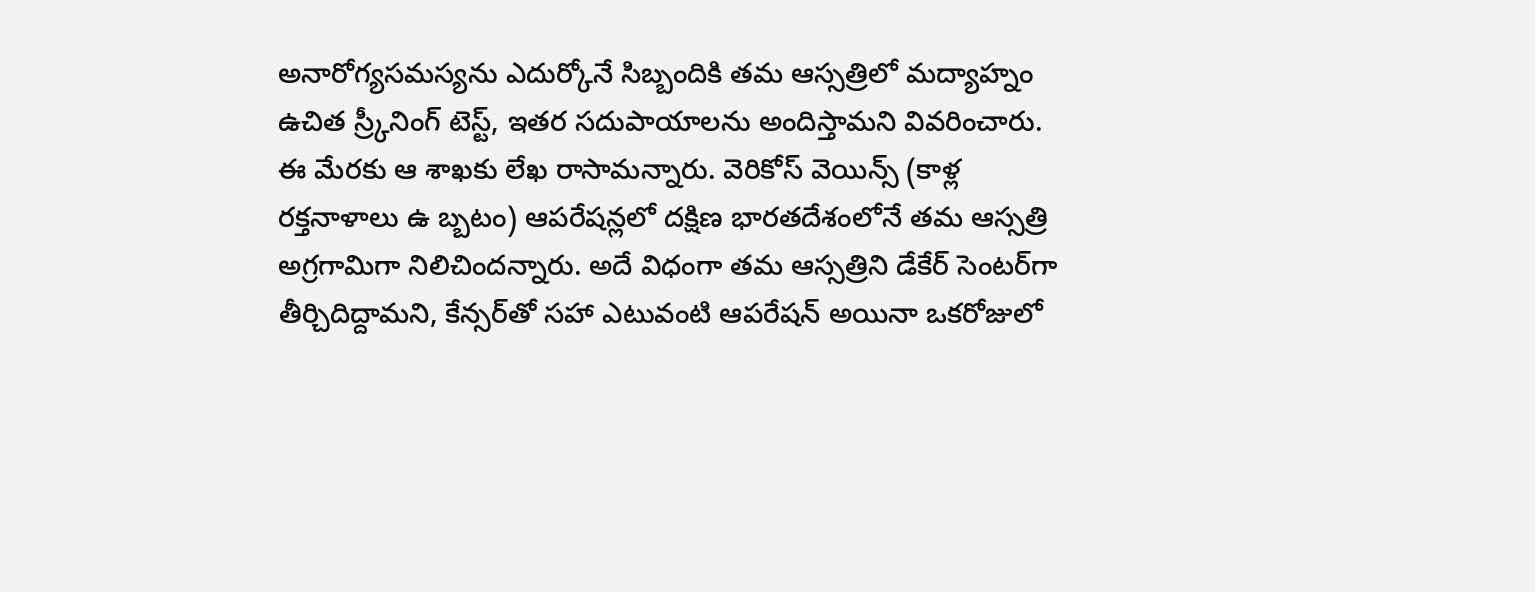అనారోగ్య‌స‌మ‌స్య‌ను ఎదుర్కోనే సిబ్బందికి త‌మ ఆస్స‌త్రిలో మ‌ద్యాహ్నం ఉచిత స్ర్కీనింగ్ టెస్ట్‌, ఇత‌ర స‌దుపాయాల‌ను అందిస్తామ‌ని వివ‌రించారు. ఈ మేర‌కు ఆ శాఖ‌కు లేఖ రాసామ‌న్నారు. వెరికోస్ వెయిన్స్ (కాళ్ల ర‌క్త‌నాళాలు ఉ బ్బ‌టం) ఆప‌రేష‌న్ల‌లో ద‌క్షిణ భార‌త‌దేశంలోనే త‌మ ఆస్స‌త్రి అగ్ర‌గామిగా నిలిచింద‌న్నారు. అదే విధంగా త‌మ ఆస్స‌త్రిని డేకేర్ సెంట‌ర్‌గా తీర్చిదిద్దామ‌ని, కేన్స‌ర్‌తో స‌హా ఎటువంటి ఆప‌రేష‌న్ అయినా ఒక‌రోజులో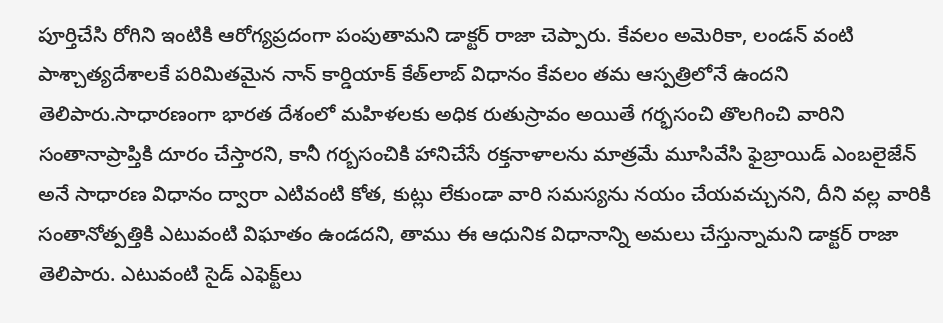పూర్తిచేసి రోగిని ఇంటికి ఆరోగ్య‌ప్ర‌దంగా పంపుతామ‌ని డాక్ట‌ర్ రాజా చెప్పారు. కేవ‌లం అమెరికా, లండ‌న్ వంటి పాశ్చాత్య‌దేశాల‌కే ప‌రిమిత‌మైన నాన్ కార్డియాక్ కేత్‌లాబ్ విధానం కేవలం త‌మ ఆస్ప‌త్రిలోనే ఉంద‌ని తెలిపారు.సాధార‌ణంగా భార‌త దేశంలో మ‌హిళ‌లకు అధిక రుతుస్రావం అయితే గ‌ర్భ‌సంచి తొల‌గించి వారిని సంతానాప్రాప్తికి దూరం చేస్తార‌ని, కానీ గ‌ర్బ‌సంచికి హానిచేసే ర‌క్త‌నాళాల‌ను మాత్ర‌మే మూసివేసి ఫైబ్రాయిడ్ ఎంబ‌లైజేన్ అనే సాధార‌ణ విధానం ద్వారా ఎటివంటి కోత‌, కుట్లు లేకుండా వారి స‌మ‌స్య‌ను న‌యం చేయ‌వ‌చ్చున‌ని, దీని వ‌ల్ల వారికి సంతానోత్ప‌త్తికి ఎటువంటి విఘాతం ఉండ‌ద‌ని, తాము ఈ ఆధునిక విధానాన్ని అమ‌లు చేస్తున్నామ‌ని డాక్ట‌ర్ రాజా తెలిపారు. ఎటువంటి సైడ్ ఎఫెక్ట్‌లు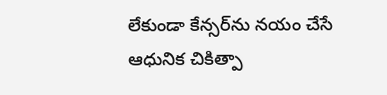లేకుండా కేన్స‌ర్‌ను న‌యం చేసే ఆధునిక చికిత్పా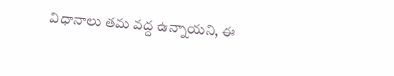విధానాలు త‌మ వ‌ద్ద ఉన్నాయ‌ని, ఈ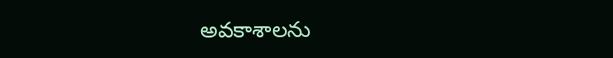అవ‌కాశాల‌ను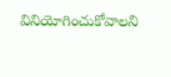వినియోగించుకోవాల‌ని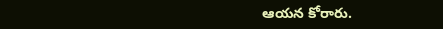ఆయ‌న కోరారు.